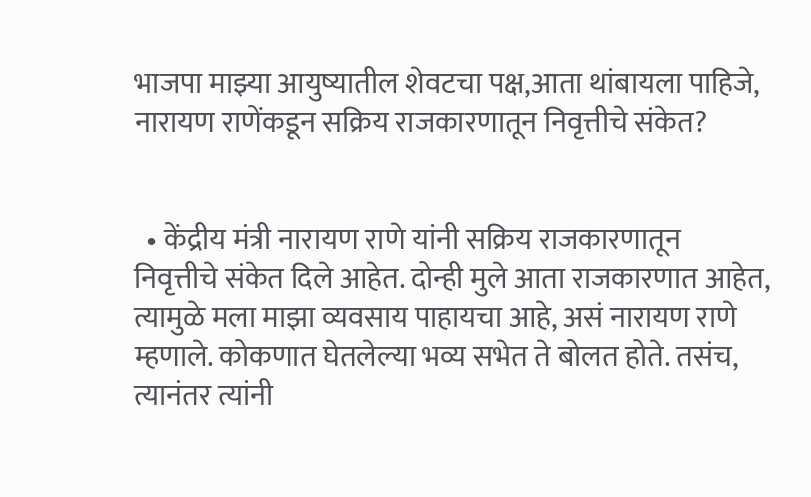भाजपा माझ्या आयुष्यातील शेवटचा पक्ष,आता थांबायला पाहिजे, नारायण राणेंकडून सक्रिय राजकारणातून निवृत्तीचे संकेत?


  • केंद्रीय मंत्री नारायण राणे यांनी सक्रिय राजकारणातून निवृत्तीचे संकेत दिले आहेत. दोन्ही मुले आता राजकारणात आहेत, त्यामुळे मला माझा व्यवसाय पाहायचा आहे, असं नारायण राणे म्हणाले. कोकणात घेतलेल्या भव्य सभेत ते बोलत होते. तसंच, त्यानंतर त्यांनी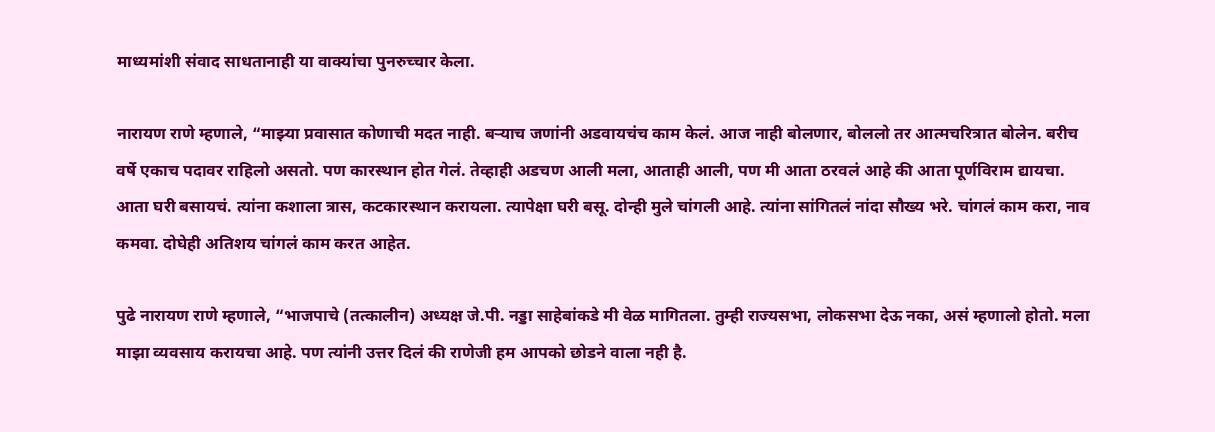माध्यमांशी संवाद साधतानाही या वाक्यांचा पुनरुच्चार केला.

नारायण राणे म्हणाले, “माझ्या प्रवासात कोणाची मदत नाही. बऱ्याच जणांनी अडवायचंच काम केलं. आज नाही बोलणार, बोललो तर आत्मचरित्रात बोलेन. बरीच वर्षे एकाच पदावर राहिलो असतो. पण कारस्थान होत गेलं. तेव्हाही अडचण आली मला, आताही आली, पण मी आता ठरवलं आहे की आता पूर्णविराम द्यायचा. आता घरी बसायचं. त्यांना कशाला त्रास, कटकारस्थान करायला. त्यापेक्षा घरी बसू. दोन्ही मुले चांगली आहे. त्यांना सांगितलं नांदा सौख्य भरे. चांगलं काम करा, नाव कमवा. दोघेही अतिशय चांगलं काम करत आहेत.

पुढे नारायण राणे म्हणाले, “भाजपाचे (तत्कालीन) अध्यक्ष जे.पी. नड्डा साहेबांकडे मी वेळ मागितला. तुम्ही राज्यसभा, लोकसभा देऊ नका, असं म्हणालो होतो. मला माझा व्यवसाय करायचा आहे. पण त्यांनी उत्तर दिलं की राणेजी हम आपको छोडने वाला नही है.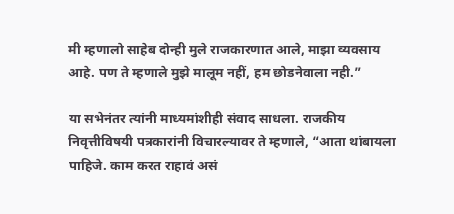मी म्हणालो साहेब दोन्ही मुले राजकारणात आले, माझा व्यवसाय आहे. पण ते म्हणाले मुझे मालूम नहीं, हम छोडनेवाला नही.”

या सभेनंतर त्यांनी माध्यमांशीही संवाद साधला. राजकीय निवृत्तीविषयी पत्रकारांनी विचारल्यावर ते म्हणाले, “आता थांबायला पाहिजे. काम करत राहावं असं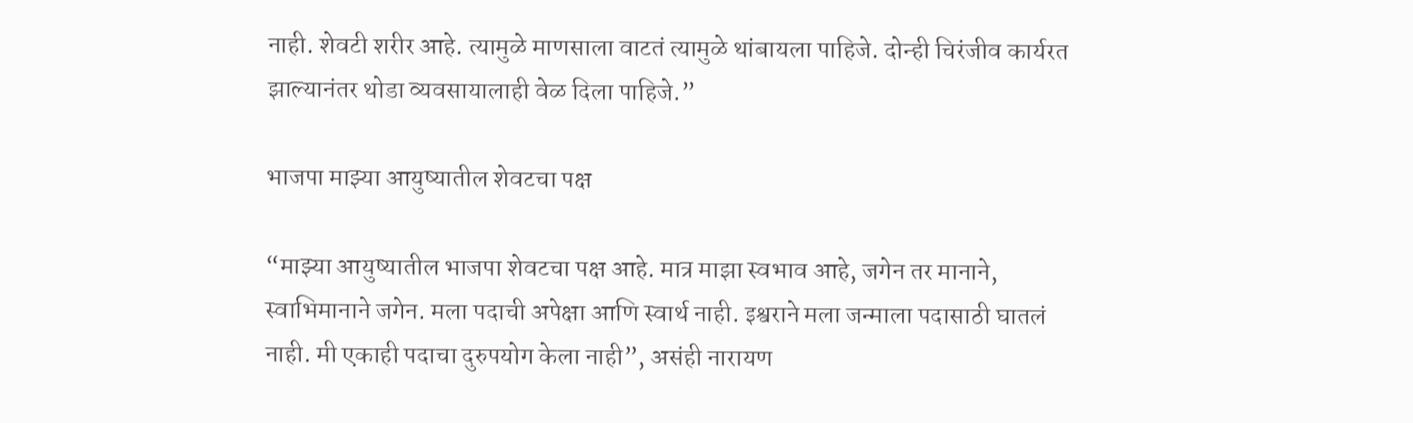नाही. शेवटी शरीर आहे. त्यामुळे माणसाला वाटतं त्यामुळे थांबायला पाहिजे. दोन्ही चिरंजीव कार्यरत झाल्यानंतर थोडा व्यवसायालाही वेळ दिला पाहिजे.”

भाजपा माझ्या आयुष्यातील शेवटचा पक्ष

“माझ्या आयुष्यातील भाजपा शेवटचा पक्ष आहे. मात्र माझा स्वभाव आहे, जगेन तर मानाने, स्वाभिमानाने जगेन. मला पदाची अपेक्षा आणि स्वार्थ नाही. इश्वराने मला जन्माला पदासाठी घातलं नाही. मी एकाही पदाचा दुरुपयोग केला नाही”, असंही नारायण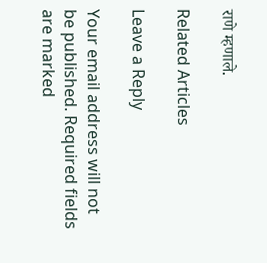राणे म्हणाले.

Related Articles

Leave a Reply

Your email address will not be published. Required fields are marked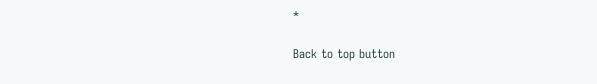*

Back to top button